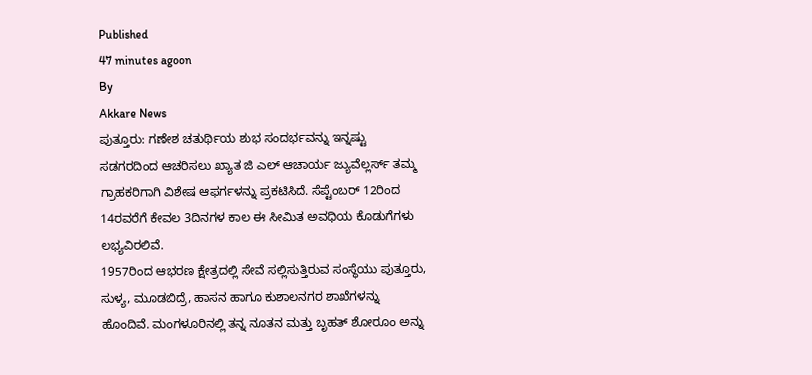Published
47 minutes agoon
By
Akkare News
ಪುತ್ತೂರು: ಗಣೇಶ ಚತುರ್ಥಿಯ ಶುಭ ಸಂದರ್ಭವನ್ನು ಇನ್ನಷ್ಟು ಸಡಗರದಿಂದ ಆಚರಿಸಲು ಖ್ಯಾತ ಜಿ ಎಲ್ ಆಚಾರ್ಯ ಜ್ಯುವೆಲ್ಲರ್ಸ್ ತಮ್ಮ ಗ್ರಾಹಕರಿಗಾಗಿ ವಿಶೇಷ ಆಫರ್ಗಳನ್ನು ಪ್ರಕಟಿಸಿದೆ. ಸೆಪ್ಟೆಂಬರ್ 12ರಿಂದ 14ರವರೆಗೆ ಕೇವಲ 3ದಿನಗಳ ಕಾಲ ಈ ಸೀಮಿತ ಅವಧಿಯ ಕೊಡುಗೆಗಳು ಲಭ್ಯವಿರಲಿವೆ.
1957ರಿಂದ ಆಭರಣ ಕ್ಷೇತ್ರದಲ್ಲಿ ಸೇವೆ ಸಲ್ಲಿಸುತ್ತಿರುವ ಸಂಸ್ಥೆಯು ಪುತ್ತೂರು, ಸುಳ್ಯ, ಮೂಡಬಿದ್ರೆ, ಹಾಸನ ಹಾಗೂ ಕುಶಾಲನಗರ ಶಾಖೆಗಳನ್ನು ಹೊಂದಿವೆ. ಮಂಗಳೂರಿನಲ್ಲಿ ತನ್ನ ನೂತನ ಮತ್ತು ಬೃಹತ್ ಶೋರೂಂ ಅನ್ನು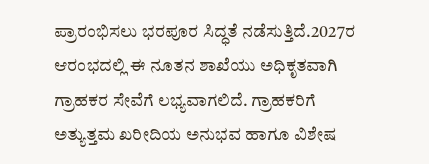ಪ್ರಾರಂಭಿಸಲು ಭರಪೂರ ಸಿದ್ಧತೆ ನಡೆಸುತ್ತಿದೆ.2027ರ ಆರಂಭದಲ್ಲಿ ಈ ನೂತನ ಶಾಖೆಯು ಅಧಿಕೃತವಾಗಿ ಗ್ರಾಹಕರ ಸೇವೆಗೆ ಲಭ್ಯವಾಗಲಿದೆ. ಗ್ರಾಹಕರಿಗೆ ಅತ್ಯುತ್ತಮ ಖರೀದಿಯ ಅನುಭವ ಹಾಗೂ ವಿಶೇಷ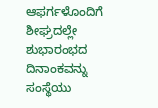ಆಫರ್ಗಳೊಂದಿಗೆ ಶೀಘ್ರದಲ್ಲೇ ಶುಭಾರಂಭದ ದಿನಾಂಕವನ್ನು ಸಂಸ್ಥೆಯು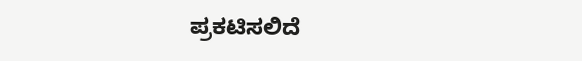ಪ್ರಕಟಿಸಲಿದೆ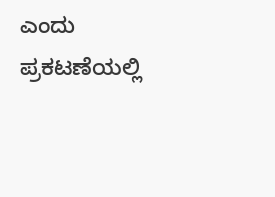ಎಂದು ಪ್ರಕಟಣೆಯಲ್ಲಿ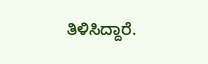ತಿಳಿಸಿದ್ದಾರೆ.